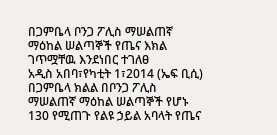በጋምቤላ ቦንጋ ፖሊስ ማሠልጠኛ ማዕከል ሠልጣኞች የጤና እክል ገጥሟቸዉ እንደነበር ተገለፀ
አዲስ አበባ፣የካቲት 1፣2014 (ኤፍ ቢሲ) በጋምቤላ ክልል በቦንጋ ፖሊስ ማሠልጠኛ ማዕከል ሠልጣኞች የሆኑ 130 የሚጠጉ የልዩ ኃይል አባላት የጤና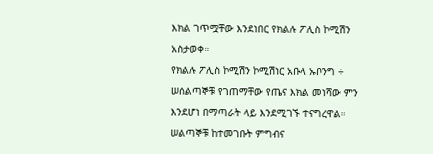እክል ገጥሟቸው እንደነበር የክልሉ ፖሊስ ኮሚሽን አስታወቀ።
የክልሉ ፖሊስ ኮሚሽን ኮሚሽነር አቡላ ኡቦንግ ÷ ሠሰልጣኞቹ የገጠማቸው የጤና እክል መነሻው ምን እንደሆነ በማጣራት ላይ እንደሚገኙ ተናግረዋል።
ሠልጣኞቹ ከተመገቡት ምግብና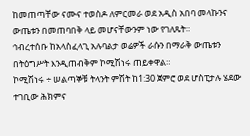ከመጠጣቸው ናሙና ተወስዶ ለምርመራ ወደ አዲስ አበባ መላኩንና ውጤቱን በመጠባበቅ ላይ መሆናቸውንም ነው የገለጹት።
ኅብረተሰቡ ከአላስፈላጊ አሉባልታ ወሬዎች ራሱን በማራቅ ውጤቱን በትዕግሥት እንዲጠብቅም ኮሚሽነሩ ጠይቀዋል።
ኮሚሽነሩ ÷ ሠልጣኞቹ ትላንት ምሽት ከ1:30 ጀምሮ ወደ ሆስፒታሉ ሄደው ተገቢው ሕክምና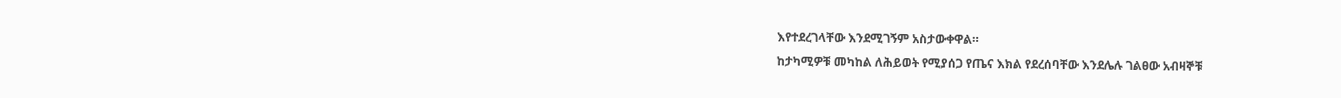እየተደረገላቸው እንደሚገኝም አስታውቀዋል።
ከታካሚዎቹ መካከል ለሕይወት የሚያሰጋ የጤና እክል የደረሰባቸው እንደሌሉ ገልፀው አብዛኞቹ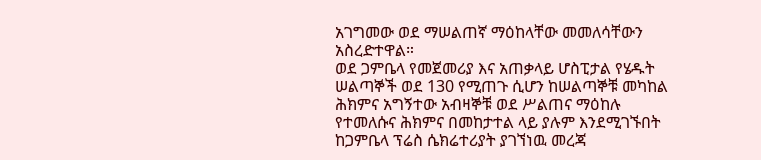አገግመው ወደ ማሠልጠኛ ማዕከላቸው መመለሳቸውን አስረድተዋል።
ወደ ጋምቤላ የመጀመሪያ እና አጠቃላይ ሆስፒታል የሄዱት ሠልጣኞች ወደ 130 የሚጠጉ ሲሆን ከሠልጣኞቹ መካከል ሕክምና አግኝተው አብዛኞቹ ወደ ሥልጠና ማዕከሉ የተመለሱና ሕክምና በመከታተል ላይ ያሉም እንደሚገኙበት ከጋምቤላ ፕሬስ ሴክሬተሪያት ያገኘነዉ መረጃ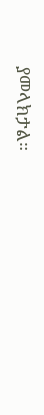ያመላክታል።